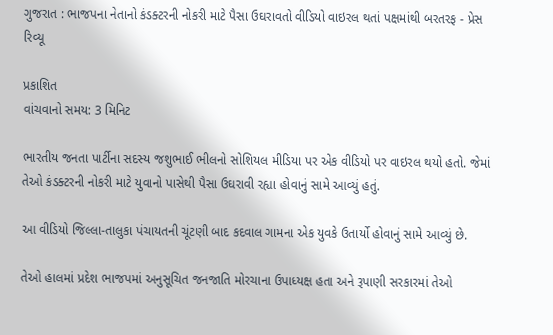ગુજરાત : ભાજપના નેતાનો કંડક્ટરની નોકરી માટે પૈસા ઉઘરાવતો વીડિયો વાઇરલ થતાં પક્ષમાંથી બરતરફ - પ્રેસ રિવ્યૂ

પ્રકાશિત
વાંચવાનો સમય: 3 મિનિટ

ભારતીય જનતા પાર્ટીના સદસ્ય જશુભાઈ ભીલનો સોશિયલ મીડિયા પર એક વીડિયો પર વાઇરલ થયો હતો. જેમાં તેઓ કંડક્ટરની નોકરી માટે યુવાનો પાસેથી પૈસા ઉઘરાવી રહ્યા હોવાનું સામે આવ્યું હતું.

આ વીડિયો જિલ્લા-તાલુકા પંચાયતની ચૂંટણી બાદ કદવાલ ગામના એક યુવકે ઉતાર્યો હોવાનું સામે આવ્યું છે.

તેઓ હાલમાં પ્રદેશ ભાજપમાં અનુસૂચિત જનજાતિ મોરચાના ઉપાધ્યક્ષ હતા અને રૂપાણી સરકારમાં તેઓ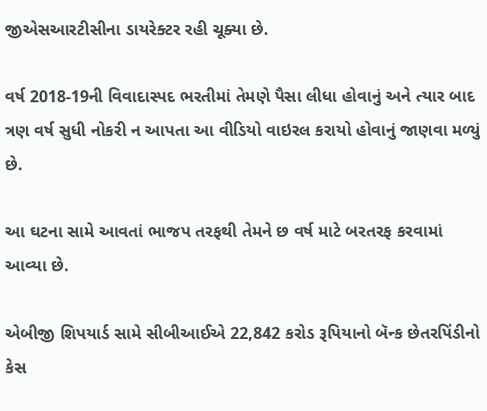જીએસઆરટીસીના ડાયરેક્ટર રહી ચૂક્યા છે.

વર્ષ 2018-19ની વિવાદાસ્પદ ભરતીમાં તેમણે પૈસા લીધા હોવાનું અને ત્યાર બાદ ત્રણ વર્ષ સુધી નોકરી ન આપતા આ વીડિયો વાઇરલ કરાયો હોવાનું જાણવા મળ્યું છે.

આ ઘટના સામે આવતાં ભાજપ તરફથી તેમને છ વર્ષ માટે બરતરફ કરવામાં આવ્યા છે.

એબીજી શિપયાર્ડ સામે સીબીઆઈએ 22,842 કરોડ રૂપિયાનો બૅન્ક છેતરપિંડીનો કેસ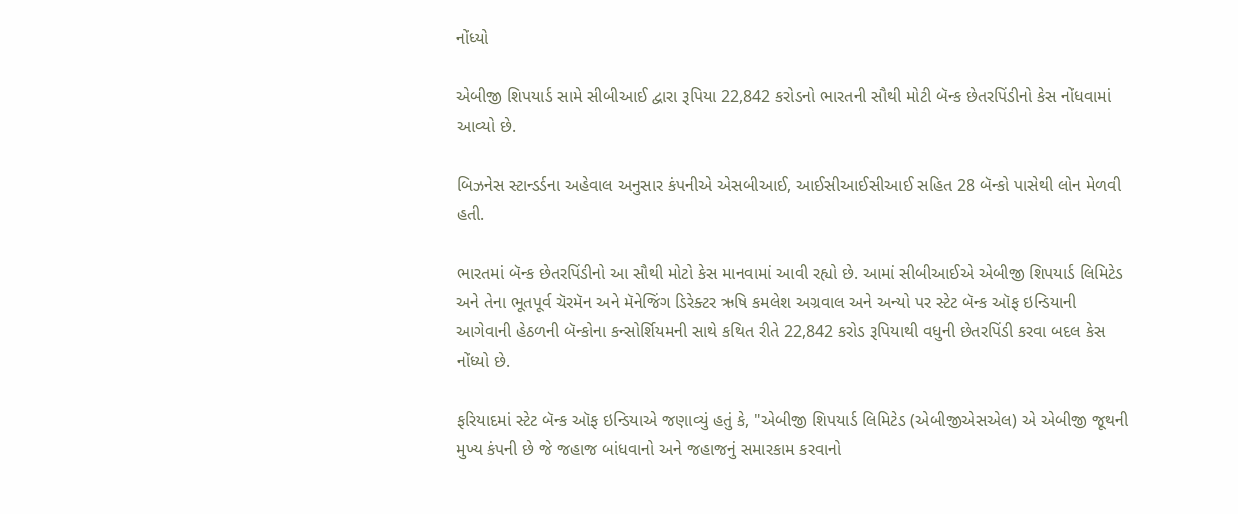નોંધ્યો

એબીજી શિપયાર્ડ સામે સીબીઆઈ દ્વારા રૂપિયા 22,842 કરોડનો ભારતની સૌથી મોટી બૅન્ક છેતરપિંડીનો કેસ નોંધવામાં આવ્યો છે.

બિઝનેસ સ્ટાન્ડર્ડના અહેવાલ અનુસાર કંપનીએ એસબીઆઈ, આઈસીઆઈસીઆઈ સહિત 28 બૅન્કો પાસેથી લોન મેળવી હતી.

ભારતમાં બૅન્ક છેતરપિંડીનો આ સૌથી મોટો કેસ માનવામાં આવી રહ્યો છે. આમાં સીબીઆઈએ એબીજી શિપયાર્ડ લિમિટેડ અને તેના ભૂતપૂર્વ ચૅરમૅન અને મૅનેજિંગ ડિરેક્ટર ઋષિ કમલેશ અગ્રવાલ અને અન્યો પર સ્ટેટ બૅન્ક ઑફ ઇન્ડિયાની આગેવાની હેઠળની બૅન્કોના કન્સોર્શિયમની સાથે કથિત રીતે 22,842 કરોડ રૂપિયાથી વધુની છેતરપિંડી કરવા બદલ કેસ નોંધ્યો છે.

ફરિયાદમાં સ્ટેટ બૅન્ક ઑફ ઇન્ડિયાએ જણાવ્યું હતું કે, "એબીજી શિપયાર્ડ લિમિટેડ (એબીજીએસએલ) એ એબીજી જૂથની મુખ્ય કંપની છે જે જહાજ બાંધવાનો અને જહાજનું સમારકામ કરવાનો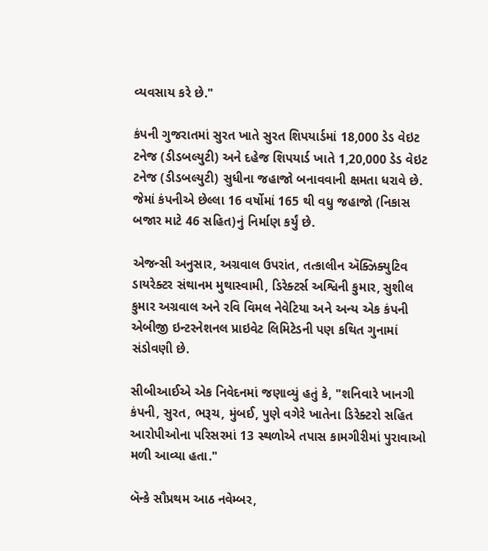વ્યવસાય કરે છે."

કંપની ગુજરાતમાં સુરત ખાતે સુરત શિપયાર્ડમાં 18,000 ડેડ વેઇટ ટનેજ (ડીડબલ્યુટી) અને દહેજ શિપયાર્ડ ખાતે 1,20,000 ડેડ વેઇટ ટનેજ (ડીડબલ્યુટી) સુધીના જહાજો બનાવવાની ક્ષમતા ધરાવે છે. જેમાં કંપનીએ છેલ્લા 16 વર્ષોમાં 165 થી વધુ જહાજો (નિકાસ બજાર માટે 46 સહિત)નું નિર્માણ કર્યું છે.

એજન્સી અનુસાર, અગ્રવાલ ઉપરાંત, તત્કાલીન ઍક્ઝિક્યુટિવ ડાયરેક્ટર સંથાનમ મુથાસ્વામી, ડિરેક્ટર્સ અશ્વિની કુમાર, સુશીલ કુમાર અગ્રવાલ અને રવિ વિમલ નેવેટિયા અને અન્ય એક કંપની એબીજી ઇન્ટરનેશનલ પ્રાઇવેટ લિમિટેડની પણ કથિત ગુનામાં સંડોવણી છે.

સીબીઆઈએ એક નિવેદનમાં જણાવ્યું હતું કે, "શનિવારે ખાનગી કંપની, સુરત, ભરૂચ, મુંબઈ, પુણે વગેરે ખાતેના ડિરેક્ટરો સહિત આરોપીઓના પરિસરમાં 13 સ્થળોએ તપાસ કામગીરીમાં પુરાવાઓ મળી આવ્યા હતા."

બૅન્કે સૌપ્રથમ આઠ નવેમ્બર,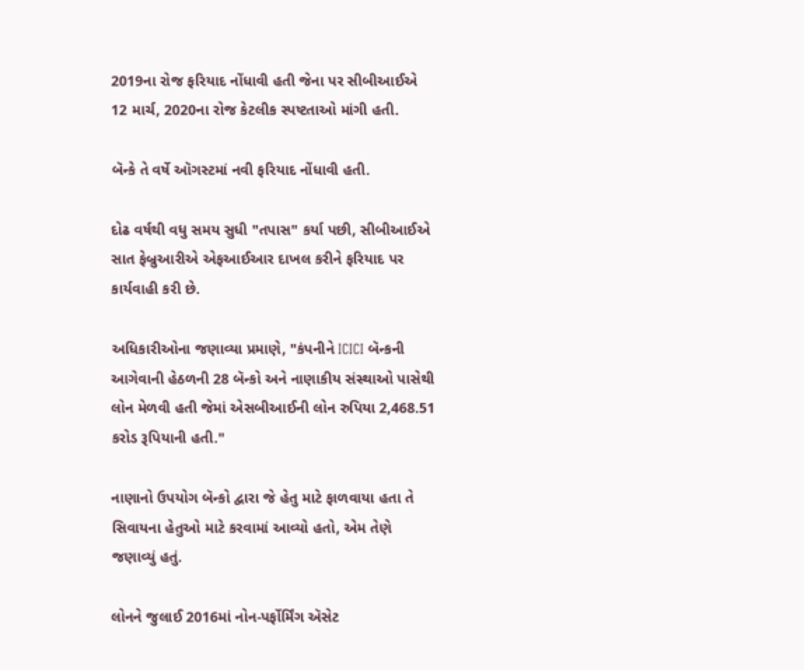2019ના રોજ ફરિયાદ નોંધાવી હતી જેના પર સીબીઆઈએ 12 માર્ચ, 2020ના રોજ કેટલીક સ્પષ્ટતાઓ માંગી હતી.

બૅન્કે તે વર્ષે ઑગસ્ટમાં નવી ફરિયાદ નોંધાવી હતી.

દોઢ વર્ષથી વધુ સમય સુધી "તપાસ" કર્યા પછી, સીબીઆઈએ સાત ફેબ્રુઆરીએ એફઆઈઆર દાખલ કરીને ફરિયાદ પર કાર્યવાહી કરી છે.

અધિકારીઓના જણાવ્યા પ્રમાણે, "કંપનીને ICICI બૅન્કની આગેવાની હેઠળની 28 બૅન્કો અને નાણાકીય સંસ્થાઓ પાસેથી લોન મેળવી હતી જેમાં એસબીઆઈની લોન રુપિયા 2,468.51 કરોડ રૂપિયાની હતી."

નાણાનો ઉપયોગ બૅન્કો દ્વારા જે હેતુ માટે ફાળવાયા હતા તે સિવાયના હેતુઓ માટે કરવામાં આવ્યો હતો, એમ તેણે જણાવ્યું હતું.

લોનને જુલાઈ 2016માં નોન-પર્ફોર્મિંગ ઍસેટ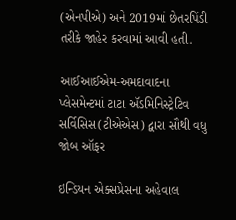(એનપીએ) અને 2019માં છેતરપિંડી તરીકે જાહેર કરવામાં આવી હતી.

આઈઆઈએમ-અમદાવાદના પ્લેસમેન્ટમાં ટાટા ઍડમિનિસ્ટ્રેટિવ સર્વિસિસ(ટીએએસ) દ્વારા સૌથી વધુ જોબ ઑફર

ઇન્ડિયન એક્સપ્રેસના અહેવાલ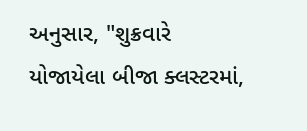અનુસાર, "શુક્રવારે યોજાયેલા બીજા ક્લસ્ટરમાં,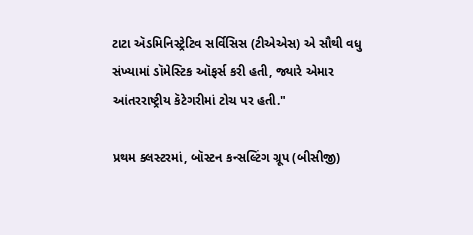ટાટા ઍડમિનિસ્ટ્રેટિવ સર્વિસિસ (ટીએએસ) એ સૌથી વધુ સંખ્યામાં ડૉમેસ્ટિક ઑફર્સ કરી હતી, જ્યારે એમાર આંતરરાષ્ટ્રીય કૅટેગરીમાં ટોચ પર હતી."

પ્રથમ ક્લસ્ટરમાં, બૉસ્ટન કન્સલ્ટિંગ ગ્રૂપ (બીસીજી)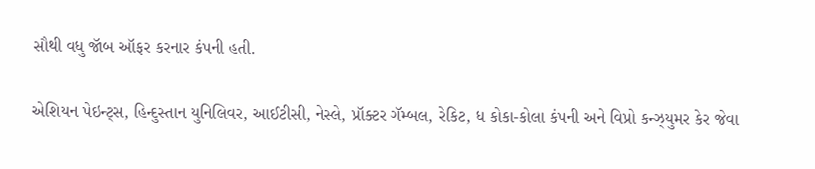સૌથી વધુ જૉબ ઑફર કરનાર કંપની હતી.

એશિયન પેઇન્ટ્સ, હિન્દુસ્તાન યુનિલિવર, આઈટીસી, નેસ્લે, પ્રૉક્ટર ગૅમ્બલ, રેકિટ, ધ કોકા-કોલા કંપની અને વિપ્રો કન્ઝ્યુમર કેર જેવા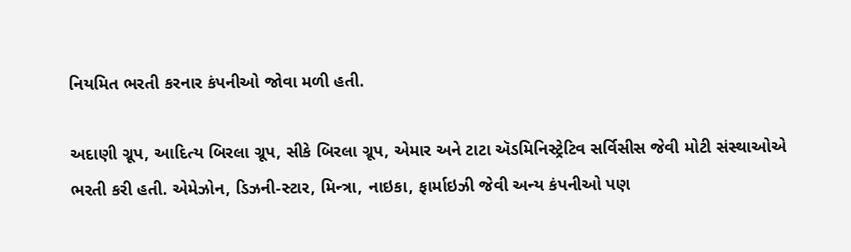નિયમિત ભરતી કરનાર કંપનીઓ જોવા મળી હતી.

અદાણી ગ્રૂપ, આદિત્ય બિરલા ગ્રૂપ, સીકે બિરલા ગ્રૂપ, એમાર અને ટાટા ઍડમિનિસ્ટ્રેટિવ સર્વિસીસ જેવી મોટી સંસ્થાઓએ ભરતી કરી હતી. એમેઝોન, ડિઝની-સ્ટાર, મિન્ત્રા, નાઇકા, ફાર્માઇઝી જેવી અન્ય કંપનીઓ પણ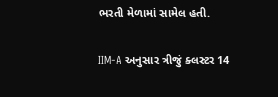ભરતી મેળામાં સામેલ હતી.

IIM-A અનુસાર ત્રીજું ક્લસ્ટર 14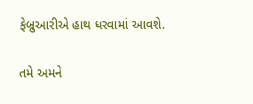ફેબ્રુઆરીએ હાથ ધરવામાં આવશે.

તમે અમને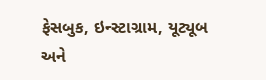ફેસબુક, ઇન્સ્ટાગ્રામ, યૂટ્યૂબ અને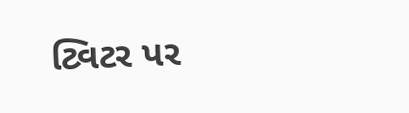ટ્વિટર પર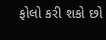ફોલો કરી શકો છો